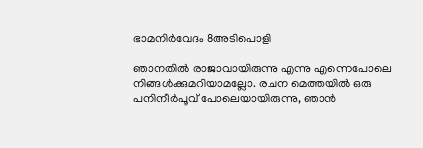ഭാമനിർവേദം 8അടിപൊളി

ഞാനതിൽ രാജാവായിരുന്നു എന്നു എന്നെപോലെ നിങ്ങൾക്കുമറിയാമല്ലോ. രചന മെത്തയിൽ ഒരു പനിനീർപൂവ് പോലെയായിരുന്നു, ഞാൻ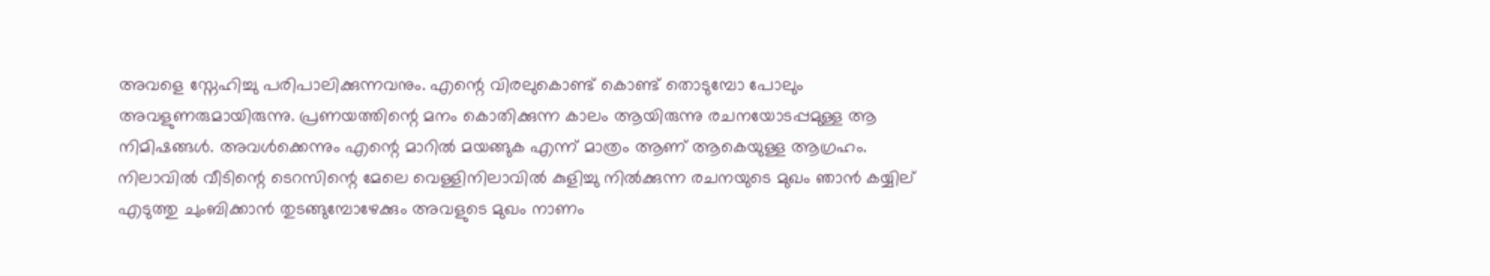അവളെ സ്നേഹിച്ചു പരിപാലിക്കുന്നവനും. എന്റെ വിരലുകൊണ്ട് കൊണ്ട് തൊടുമ്പോ പോലും അവളുണരുമായിരുന്നു. പ്രണയത്തിന്റെ മനം കൊതിക്കുന്ന കാലം ആയിരുന്നു രചനയോടപ്പമുള്ള ആ നിമിഷങ്ങൾ. അവൾക്കെന്നും എന്റെ മാറിൽ മയങ്ങുക എന്ന് മാത്രം ആണ് ആകെയുള്ള ആഗ്രഹം. നിലാവിൽ വീടിന്റെ ടെറസിന്റെ മേലെ വെള്ളിനിലാവിൽ കുളിച്ചു നിൽക്കുന്ന രചനയുടെ മുഖം ഞാൻ കയ്യില് എടുത്തു ചുംബിക്കാൻ തുടങ്ങുമ്പോഴേക്കും അവളുടെ മുഖം നാണം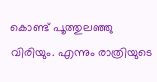കൊണ്ട് പൂത്തുലഞ്ഞു വിരിയും. എന്നും രാത്രിയുടെ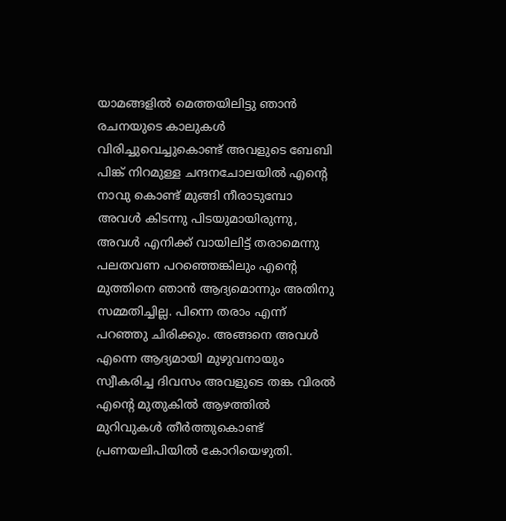യാമങ്ങളിൽ മെത്തയിലിട്ടു ഞാൻ രചനയുടെ കാലുകൾ വിരിച്ചുവെച്ചുകൊണ്ട് അവളുടെ ബേബി പിങ്ക് നിറമുള്ള ചന്ദനചോലയിൽ എന്റെ നാവു കൊണ്ട് മുങ്ങി നീരാടുമ്പോ അവൾ കിടന്നു പിടയുമായിരുന്നു, അവൾ എനിക്ക് വായിലിട്ട് തരാമെന്നു പലതവണ പറഞ്ഞെങ്കിലും എന്റെ മുത്തിനെ ഞാൻ ആദ്യമൊന്നും അതിനു സമ്മതിച്ചില്ല. പിന്നെ തരാം എന്ന് പറഞ്ഞു ചിരിക്കും. അങ്ങനെ അവൾ എന്നെ ആദ്യമായി മുഴുവനായും സ്വീകരിച്ച ദിവസം അവളുടെ തങ്ക വിരൽ എന്റെ മുതുകിൽ ആഴത്തിൽ മുറിവുകൾ തീർത്തുകൊണ്ട് പ്രണയലിപിയിൽ കോറിയെഴുതി.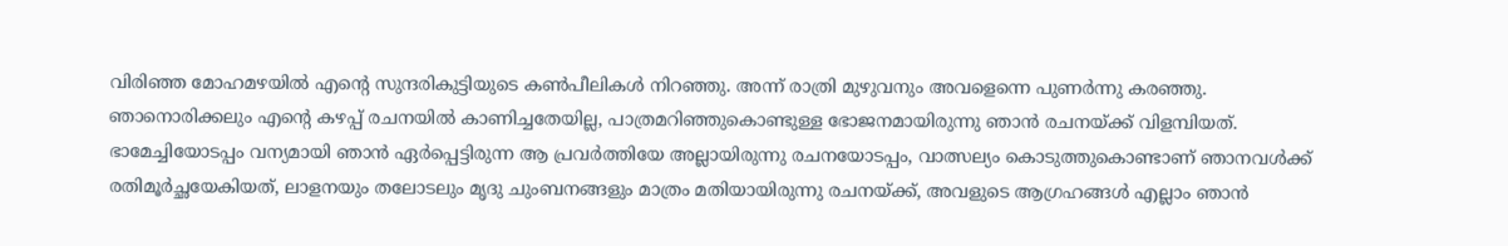വിരിഞ്ഞ മോഹമഴയിൽ എന്റെ സുന്ദരികുട്ടിയുടെ കൺപീലികൾ നിറഞ്ഞു. അന്ന് രാത്രി മുഴുവനും അവളെന്നെ പുണർന്നു കരഞ്ഞു. ഞാനൊരിക്കലും എന്റെ കഴപ്പ് രചനയിൽ കാണിച്ചതേയില്ല, പാത്രമറിഞ്ഞുകൊണ്ടുള്ള ഭോജനമായിരുന്നു ഞാൻ രചനയ്ക്ക് വിളമ്പിയത്. ഭാമേച്ചിയോടപ്പം വന്യമായി ഞാൻ ഏർപ്പെട്ടിരുന്ന ആ പ്രവർത്തിയേ അല്ലായിരുന്നു രചനയോടപ്പം, വാത്സല്യം കൊടുത്തുകൊണ്ടാണ് ഞാനവൾക്ക് രതിമൂർച്ഛയേകിയത്, ലാളനയും തലോടലും മൃദു ചുംബനങ്ങളും മാത്രം മതിയായിരുന്നു രചനയ്ക്ക്, അവളുടെ ആഗ്രഹങ്ങൾ എല്ലാം ഞാൻ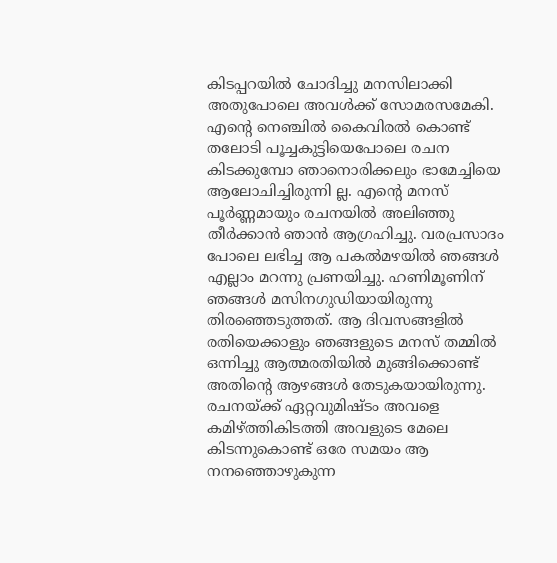കിടപ്പറയിൽ ചോദിച്ചു മനസിലാക്കി അതുപോലെ അവൾക്ക് സോമരസമേകി. എന്റെ നെഞ്ചിൽ കൈവിരൽ കൊണ്ട് തലോടി പൂച്ചകുട്ടിയെപോലെ രചന കിടക്കുമ്പോ ഞാനൊരിക്കലും ഭാമേച്ചിയെ ആലോചിച്ചിരുന്നി ല്ല. എന്റെ മനസ് പൂർണ്ണമായും രചനയിൽ അലിഞ്ഞു തീർക്കാൻ ഞാൻ ആഗ്രഹിച്ചു. വരപ്രസാദം പോലെ ലഭിച്ച ആ പകൽമഴയിൽ ഞങ്ങൾ എല്ലാം മറന്നു പ്രണയിച്ചു. ഹണിമൂണിന് ഞങ്ങൾ മസിനഗുഡിയായിരുന്നു തിരഞ്ഞെടുത്തത്. ആ ദിവസങ്ങളിൽ രതിയെക്കാളും ഞങ്ങളുടെ മനസ് തമ്മിൽ ഒന്നിച്ചു ആത്മരതിയിൽ മുങ്ങിക്കൊണ്ട് അതിന്റെ ആഴങ്ങൾ തേടുകയായിരുന്നു. രചനയ്ക്ക് ഏറ്റവുമിഷ്ടം അവളെ കമിഴ്ത്തികിടത്തി അവളുടെ മേലെ കിടന്നുകൊണ്ട് ഒരേ സമയം ആ നനഞ്ഞൊഴുകുന്ന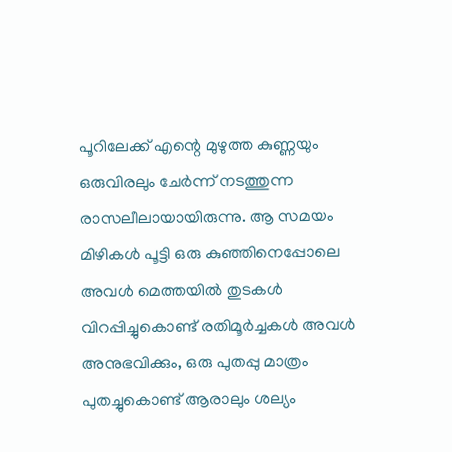പൂറിലേക്ക് എന്റെ മുഴുത്ത കുണ്ണയും ഒരുവിരലും ചേർന്ന് നടത്തുന്ന രാസലീലായായിരുന്നു. ആ സമയം മിഴികൾ പൂട്ടി ഒരു കുഞ്ഞിനെപ്പോലെ അവൾ മെത്തയിൽ തുടകൾ വിറപ്പിച്ചുകൊണ്ട് രതിമൂർച്ചകൾ അവൾ അനുഭവിക്കും, ഒരു പുതപ്പു മാത്രം പുതച്ചുകൊണ്ട് ആരാലും ശല്യം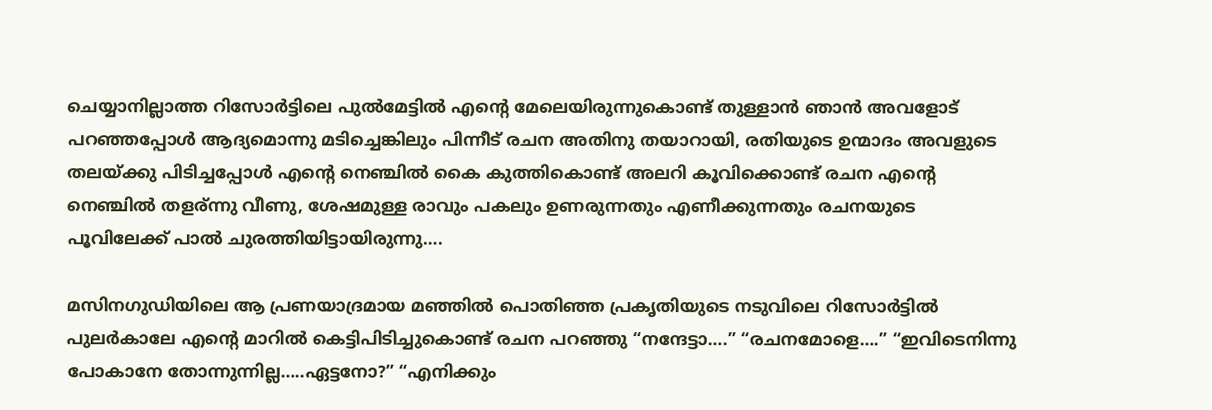ചെയ്യാനില്ലാത്ത റിസോർട്ടിലെ പുൽമേട്ടിൽ എന്റെ മേലെയിരുന്നുകൊണ്ട് തുള്ളാൻ ഞാൻ അവളോട് പറഞ്ഞപ്പോൾ ആദ്യമൊന്നു മടിച്ചെങ്കിലും പിന്നീട് രചന അതിനു തയാറായി, രതിയുടെ ഉന്മാദം അവളുടെ തലയ്ക്കു പിടിച്ചപ്പോൾ എന്റെ നെഞ്ചിൽ കൈ കുത്തികൊണ്ട് അലറി കൂവിക്കൊണ്ട് രചന എന്റെ നെഞ്ചിൽ തളര്ന്നു വീണു, ശേഷമുള്ള രാവും പകലും ഉണരുന്നതും എണീക്കുന്നതും രചനയുടെ പൂവിലേക്ക് പാൽ ചുരത്തിയിട്ടായിരുന്നു….

മസിനഗുഡിയിലെ ആ പ്രണയാദ്രമായ മഞ്ഞിൽ പൊതിഞ്ഞ പ്രകൃതിയുടെ നടുവിലെ റിസോർട്ടിൽ പുലർകാലേ എന്റെ മാറിൽ കെട്ടിപിടിച്ചുകൊണ്ട് രചന പറഞ്ഞു “നന്ദേട്ടാ….” “രചനമോളെ….” “ഇവിടെനിന്നു പോകാനേ തോന്നുന്നില്ല…..ഏട്ടനോ?” “എനിക്കും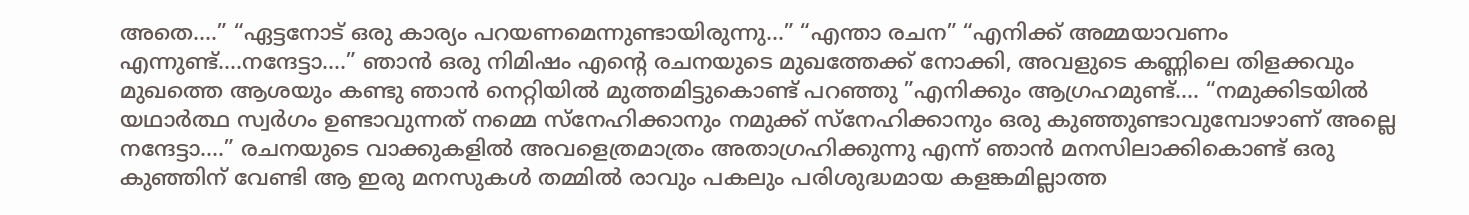അതെ….” “ഏട്ടനോട് ഒരു കാര്യം പറയണമെന്നുണ്ടായിരുന്നു…” “എന്താ രചന” “എനിക്ക് അമ്മയാവണം എന്നുണ്ട്….നന്ദേട്ടാ….” ഞാൻ ഒരു നിമിഷം എന്റെ രചനയുടെ മുഖത്തേക്ക് നോക്കി, അവളുടെ കണ്ണിലെ തിളക്കവും മുഖത്തെ ആശയും കണ്ടു ഞാൻ നെറ്റിയിൽ മുത്തമിട്ടുകൊണ്ട് പറഞ്ഞു ”എനിക്കും ആഗ്രഹമുണ്ട്…. “നമുക്കിടയിൽ യഥാർത്ഥ സ്വർഗം ഉണ്ടാവുന്നത് നമ്മെ സ്നേഹിക്കാനും നമുക്ക് സ്നേഹിക്കാനും ഒരു കുഞ്ഞുണ്ടാവുമ്പോഴാണ് അല്ലെ നന്ദേട്ടാ….” രചനയുടെ വാക്കുകളിൽ അവളെത്രമാത്രം അതാഗ്രഹിക്കുന്നു എന്ന് ഞാൻ മനസിലാക്കികൊണ്ട് ഒരു കുഞ്ഞിന് വേണ്ടി ആ ഇരു മനസുകൾ തമ്മിൽ രാവും പകലും പരിശുദ്ധമായ കളങ്കമില്ലാത്ത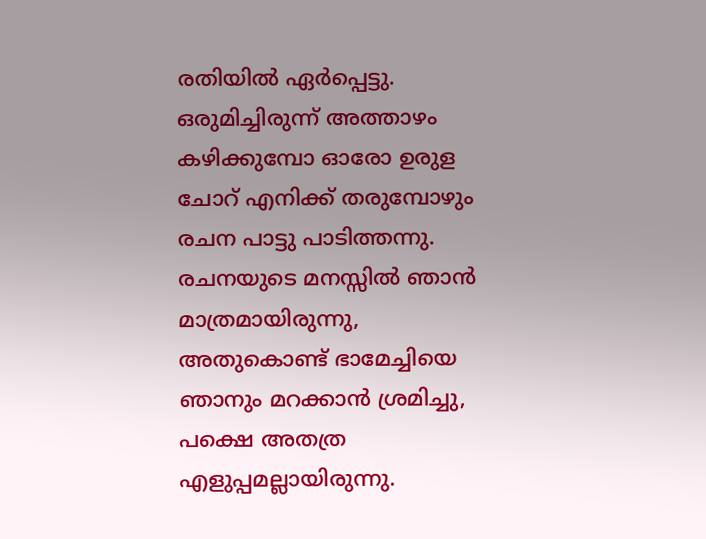രതിയിൽ ഏർപ്പെട്ടു. ഒരുമിച്ചിരുന്ന് അത്താഴം കഴിക്കുമ്പോ ഓരോ ഉരുള ചോറ് എനിക്ക് തരുമ്പോഴും രചന പാട്ടു പാടിത്തന്നു. രചനയുടെ മനസ്സിൽ ഞാൻ മാത്രമായിരുന്നു, അതുകൊണ്ട് ഭാമേച്ചിയെ ഞാനും മറക്കാൻ ശ്രമിച്ചു, പക്ഷെ അതത്ര എളുപ്പമല്ലായിരുന്നു.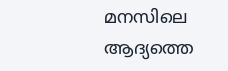മനസിലെ ആദ്യത്തെ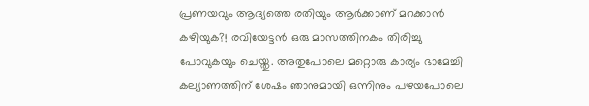പ്രണയവും ആദ്യത്തെ രതിയും ആർക്കാണ് മറക്കാൻ കഴിയുക?! രവിയേട്ടൻ ഒരു മാസത്തിനകം തിരിച്ചു പോവുകയും ചെയ്തു. അതുപോലെ മറ്റൊരു കാര്യം ഭാമേച്ചി കല്യാണത്തിന് ശേഷം ഞാനുമായി ഒന്നിനും പഴയപോലെ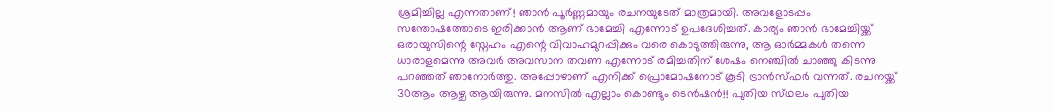ശ്രമിച്ചില്ല എന്നതാണ്! ഞാൻ പൂർണ്ണമായും രചനയുടേത് മാത്രമായി. അവളോടപ്പം സന്തോഷത്തോടെ ഇരിക്കാൻ ആണ് ഭാമേച്ചി എന്നോട് ഉപദേശിച്ചത്. കാര്യം ഞാൻ ഭാമേച്ചിയ്ക്ക് ഒരായുസിന്റെ സ്നേഹം എന്റെ വിവാഹമുറപ്പിക്കും വരെ കൊടുത്തിരുന്നു, ആ ഓർമ്മകൾ തന്നെ ധാരാളമെന്നു അവർ അവസാന തവണ എന്നോട് രമിച്ചതിന് ശേഷം നെഞ്ചിൽ ചാഞ്ഞു കിടന്നു പറഞ്ഞത് ഞാനോർത്തു. അപ്പോഴാണ് എനിക്ക് പ്രൊമോഷനോട് കൂടി ട്രാൻസ്ഫർ വന്നത്. രചനയ്ക്ക് 30ആം ആഴ്ച ആയിരുന്നു. മനസിൽ എല്ലാം കൊണ്ടും ടെൻഷൻ!! പുതിയ സ്‌ഥലം പുതിയ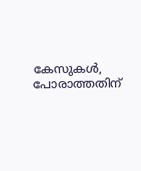കേസുകൾ, പോരാത്തതിന്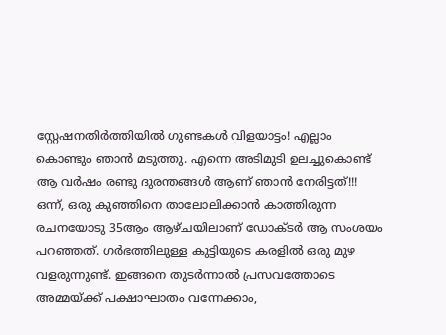സ്റ്റേഷനതിർത്തിയിൽ ഗുണ്ടകൾ വിളയാട്ടം! എല്ലാം കൊണ്ടും ഞാൻ മടുത്തു. എന്നെ അടിമുടി ഉലച്ചുകൊണ്ട് ആ വർഷം രണ്ടു ദുരന്തങ്ങൾ ആണ് ഞാൻ നേരിട്ടത്!!! ഒന്ന്, ഒരു കുഞ്ഞിനെ താലോലിക്കാൻ കാത്തിരുന്ന രചനയോടു 35ആം ആഴ്ചയിലാണ് ഡോക്ടർ ആ സംശയം പറഞ്ഞത്. ഗർഭത്തിലുള്ള കുട്ടിയുടെ കരളിൽ ഒരു മുഴ വളരുന്നുണ്ട്. ഇങ്ങനെ തുടർന്നാൽ പ്രസവത്തോടെ അമ്മയ്ക്ക് പക്ഷാഘാതം വന്നേക്കാം,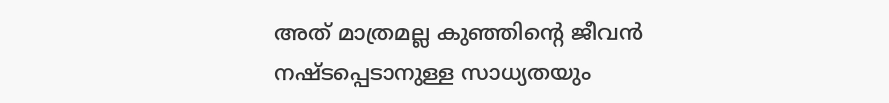അത് മാത്രമല്ല കുഞ്ഞിന്റെ ജീവൻ നഷ്ടപ്പെടാനുള്ള സാധ്യതയും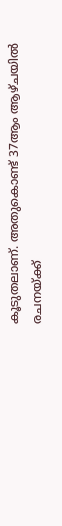കൂടുതലാണ്. അതുകൊണ്ട് 37ആം ആഴ്ചയിൽ രചനയ്ക്ക്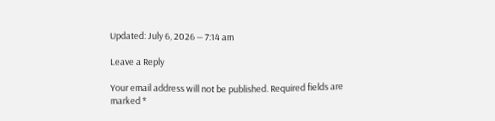Updated: July 6, 2026 — 7:14 am

Leave a Reply

Your email address will not be published. Required fields are marked *